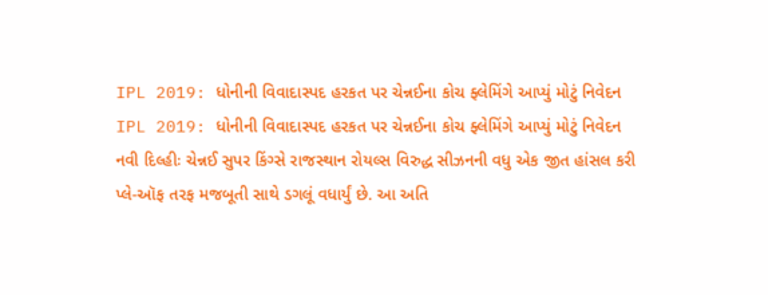IPL 2019: ધોનીની વિવાદાસ્પદ હરકત પર ચેન્નઈના કોચ ફ્લેમિંગે આપ્યું મોટું નિવેદન
IPL 2019: ધોનીની વિવાદાસ્પદ હરકત પર ચેન્નઈના કોચ ફ્લેમિંગે આપ્યું મોટું નિવેદન
નવી દિલ્હીઃ ચેન્નઈ સુપર કિંગ્સે રાજસ્થાન રોયલ્સ વિરુદ્ધ સીઝનની વધુ એક જીત હાંસલ કરી પ્લે-ઑફ તરફ મજબૂતી સાથે ડગલૂં વધાર્યું છે. આ અતિ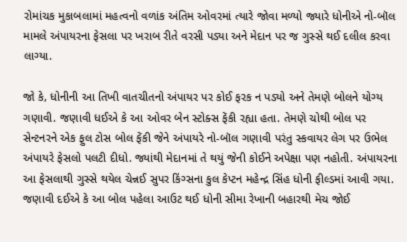રોમાંચક મુકાબલામાં મહત્વનો વળાંક અંતિમ ઓવરમાં ત્યારે જોવા મળ્યો જ્યારે ધોનીએ નો-બૉલ મામલે અંપાયરના ફેસલા પર ખરાબ રીતે વરસી પડ્યા અને મેદાન પર જ ગુસ્સે થઈ દલીલ કરવા લાગ્યા.

જો કે, ધોનીની આ તિખી વાતચીતનો અંપાયર પર કોઈ ફરક ન પડ્યો અને તેમણે બોલને યોગ્ય ગણાવી. જણાવી ધઈએ કે આ ઓવર બેન સ્ટોક્સ ફેંકી રહ્યા હતા. તેમણે ચોથી બોલ પર સેન્ટનરને એક ફુલ ટોસ બોલ ફેંકી જેને અંપાયરે નો-બૉલ ગણાવી પરંતુ સ્કવાયર લેગ પર ઉભેલ અંપાયરે ફેસલો પલટી દીધો. જ્યાંથી મેદાનમાં તે થયું જેની કોઈને અપેક્ષા પણ નહોતી. અંપાયરના આ ફેસલાથી ગુસ્સે થયેલ ચેન્નઈ સુપર કિંગ્સના કુલ કેપ્ટન મહેન્દ્ર સિંહ ધોની ફીલ્ડમાં આવી ગયા. જણાવી દઈએ કે આ બોલ પહેલા આઉટ થઈ ધોની સીમા રેખાની બહારથી મેચ જોઈ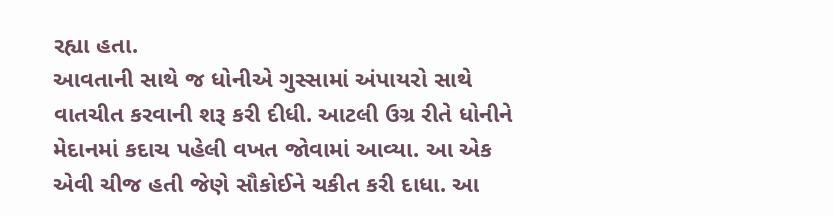રહ્યા હતા.
આવતાની સાથે જ ધોનીએ ગુસ્સામાં અંપાયરો સાથે વાતચીત કરવાની શરૂ કરી દીધી. આટલી ઉગ્ર રીતે ધોનીને મેદાનમાં કદાચ પહેલી વખત જોવામાં આવ્યા. આ એક એવી ચીજ હતી જેણે સૌકોઈને ચકીત કરી દાધા. આ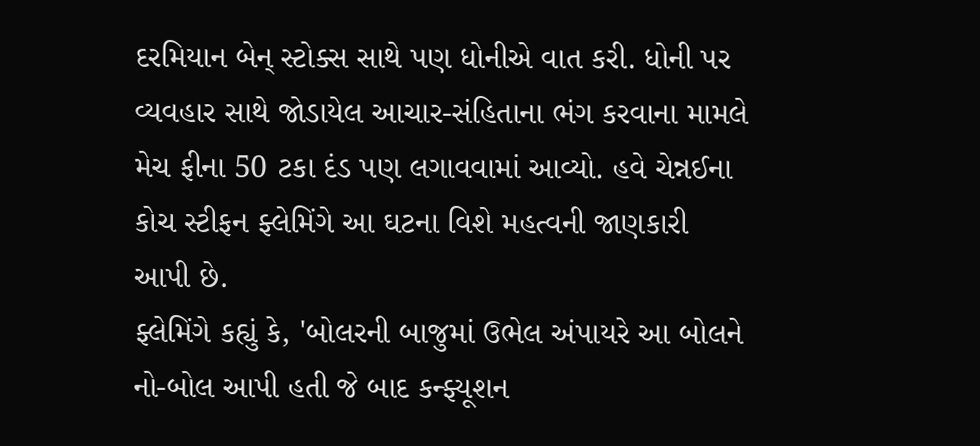દરમિયાન બેન્ સ્ટોક્સ સાથે પણ ધોનીએ વાત કરી. ધોની પર વ્યવહાર સાથે જોડાયેલ આચાર-સંહિતાના ભંગ કરવાના મામલે મેચ ફીના 50 ટકા દંડ પણ લગાવવામાં આવ્યો. હવે ચેન્નઈના કોચ સ્ટીફન ફ્લેમિંગે આ ઘટના વિશે મહત્વની જાણકારી આપી છે.
ફ્લેમિંગે કહ્યું કે, 'બોલરની બાજુમાં ઉભેલ અંપાયરે આ બોલને નો-બોલ આપી હતી જે બાદ કન્ફ્યૂશન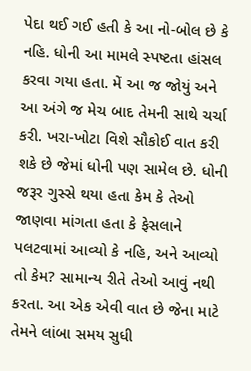પેદા થઈ ગઈ હતી કે આ નો-બોલ છે કે નહિ. ધોની આ મામલે સ્પષ્ટતા હાંસલ કરવા ગયા હતા. મેં આ જ જોયું અને આ અંગે જ મેચ બાદ તેમની સાથે ચર્ચા કરી. ખરા-ખોટા વિશે સૌકોઈ વાત કરી શકે છે જેમાં ધોની પણ સામેલ છે. ધોની જરૂર ગુસ્સે થયા હતા કેમ કે તેઓ જાણવા માંગતા હતા કે ફેસલાને પલટવામાં આવ્યો કે નહિ, અને આવ્યો તો કેમ? સામાન્ય રીતે તેઓ આવું નથી કરતા. આ એક એવી વાત છે જેના માટે તેમને લાંબા સમય સુધી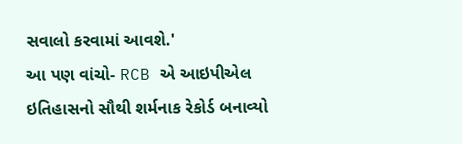સવાલો કરવામાં આવશે.'
આ પણ વાંચો- RCB એ આઇપીએલ ઇતિહાસનો સૌથી શર્મનાક રેકોર્ડ બનાવ્યો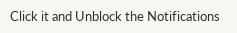Click it and Unblock the Notifications